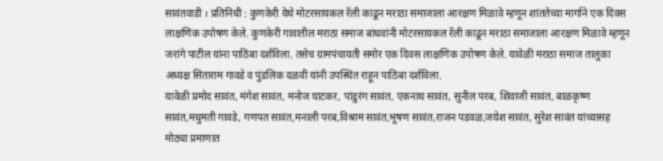सावंतवाडी । प्रतिनिधी : कुणकेरी येथे मोटरसायकल रॅली काढून मराठा समाजाला आरक्षण मिळावे म्हणून शांततेच्या मार्गाने एक दिवस लाक्षणिक उपोषण केले. कुणकेरी गावातील मराठा समाज बांधवांनी मोटरसायकल रॅली काढून मराठा समाजाला आरक्षण मिळावे म्हणून जरांगे पाटील यांना पाठिंबा दर्शविला. तसेच ग्रामपंचायती समोर एक दिवस लाक्षणिक उपोषण केले. यावेळी मराठा समाज तालुका अध्यक्ष सिताराम गावडे व पुंडलिक दळवी यांनी उपस्थित राहून पाठिंबा दर्शविला.
यावेळी प्रमोद सावंत, मंगेश सावंत, मनोज घाटकर, पांडुरंग सावंत, एकनाथ सावंत, सुनील परब, शिवाजी सावंत, बाळकृष्ण सावंत,मधुमती गावडे, गणपत सावंत,मनाली परब,विश्राम सावंत,भूषण सावंत,राजन पडवळ,जयेश सावंत, सुरेश सावंत यांच्यासह मोठ्या प्रमाणात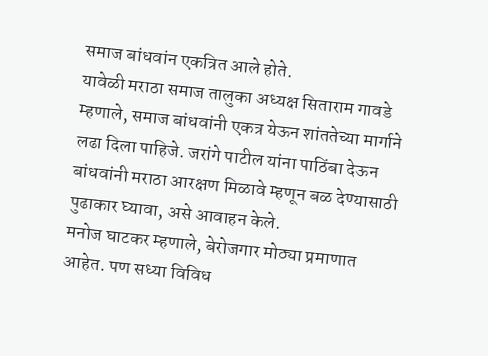समाज बांधवांन एकत्रित आले होते.
यावेळी मराठा समाज तालुका अध्यक्ष सिताराम गावडे म्हणाले, समाज बांधवांनी एकत्र येऊन शांततेच्या मार्गाने लढा दिला पाहिजे. जरांगे पाटील यांना पाठिंबा देऊन बांधवांनी मराठा आरक्षण मिळावे म्हणून बळ देण्यासाठी पुढाकार घ्यावा, असे आवाहन केले.
मनोज घाटकर म्हणाले, बेरोजगार मोठ्या प्रमाणात आहेत. पण सध्या विविध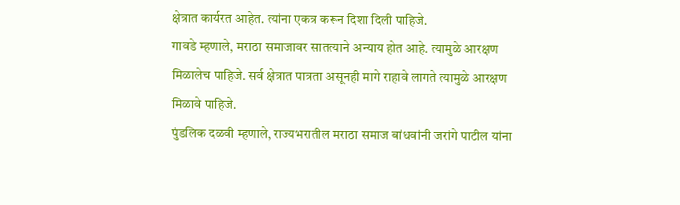क्षेत्रात कार्यरत आहेत. त्यांना एकत्र करून दिशा दिली पाहिजे.
गावडे म्हणाले, मराठा समाजावर सातत्याने अन्याय होत आहे. त्यामुळे आरक्षण मिळालेच पाहिजे. सर्व क्षेत्रात पात्रता असूनही मागे राहावे लागते त्यामुळे आरक्षण मिळावे पाहिजे.
पुंडलिक दळवी म्हणाले, राज्यभरातील मराठा समाज बांधवांनी जरांगे पाटील यांना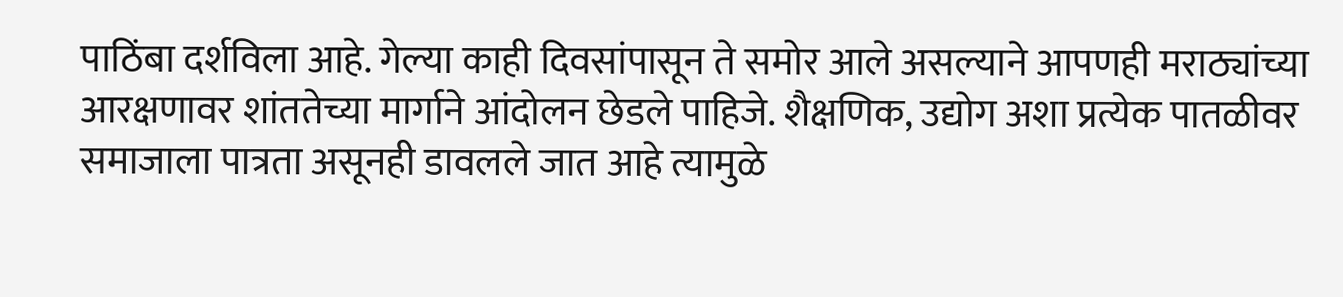पाठिंबा दर्शविला आहे. गेल्या काही दिवसांपासून ते समोर आले असल्याने आपणही मराठ्यांच्या आरक्षणावर शांततेच्या मार्गाने आंदोलन छेडले पाहिजे. शैक्षणिक, उद्योग अशा प्रत्येक पातळीवर समाजाला पात्रता असूनही डावलले जात आहे त्यामुळे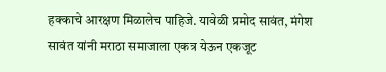हक्काचे आरक्षण मिळालेच पाहिजे. यावेळी प्रमोद सावंत, मंगेश सावंत यांनी मराठा समाजाला एकत्र येऊन एकजूट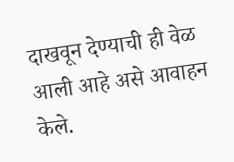दाखवून देण्याची ही वेळ आली आहे असे आवाहन केले.